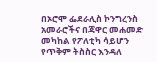በኦሮሞ ፌደራሊስ ኮንግረንስ አመራሮችና በጃዋር መሐመድ መካከል የፖለቲካ ሳይሆን የጥቅም ትስስር እንዳለ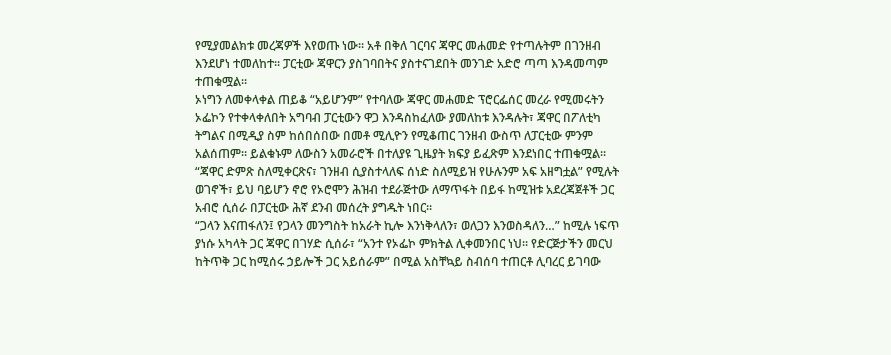የሚያመልክቱ መረጃዎች እየወጡ ነው። አቶ በቅለ ገርባና ጃዋር መሐመድ የተጣሉትም በገንዘብ እንደሆነ ተመለከተ። ፓርቲው ጃዋርን ያስገባበትና ያስተናገደበት መንገድ አድሮ ጣጣ እንዳመጣም ተጠቁሟል።
ኦነግን ለመቀላቀል ጠይቆ “አይሆንም” የተባለው ጃዋር መሐመድ ፕሮርፌሰር መረራ የሚመሩትን ኦፌኮን የተቀላቀለበት አግባብ ፓርቲውን ዋጋ እንዳስከፈለው ያመለከቱ እንዳሉት፣ ጃዋር በፖለቲካ ትግልና በሚዲያ ስም ከሰበሰበው በመቶ ሚሊዮን የሚቆጠር ገንዘብ ውስጥ ለፓርቲው ምንም አልሰጠም። ይልቁኑም ለውስን አመራሮች በተለያዩ ጊዜያት ክፍያ ይፈጽም እንደነበር ተጠቁሟል።
“ጃዋር ድምጽ ስለሚቀርጽና፣ ገንዘብ ሲያስተላለፍ ሰነድ ስለሚይዝ የሁሉንም አፍ አዘግቷል” የሚሉት ወገኖች፣ ይህ ባይሆን ኖሮ የኦሮሞን ሕዝብ ተደራጅተው ለማጥፋት በይፋ ከሚዝቱ አደረጃጀቶች ጋር አብሮ ሲሰራ በፓርቲው ሕኛ ደንብ መሰረት ያግዱት ነበር።
“ጋላን እናጠፋለን፤ የጋላን መንግስት ከአራት ኪሎ እንነቅላለን፣ ወለጋን እንወስዳለን…” ከሚሉ ነፍጥ ያነሱ አካላት ጋር ጃዋር በገሃድ ሲሰራ፣ “አንተ የኦፌኮ ምክትል ሊቀመንበር ነህ። የድርጅታችን መርህ ከትጥቅ ጋር ከሚሰሩ ኃይሎች ጋር አይሰራም” በሚል አስቸኳይ ስብሰባ ተጠርቶ ሊባረር ይገባው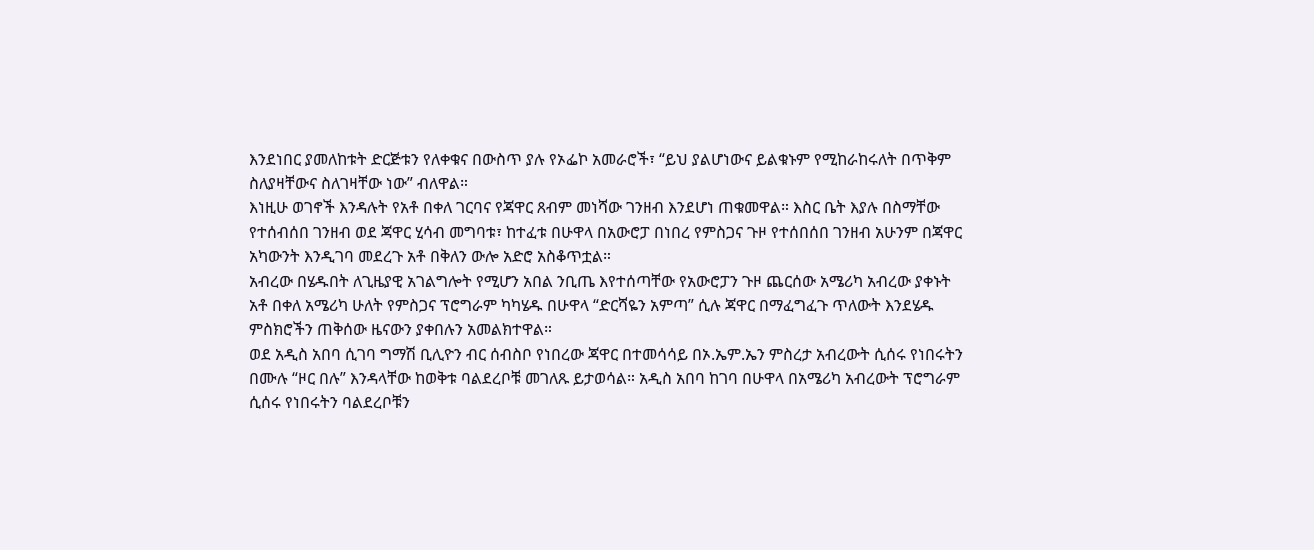እንደነበር ያመለከቱት ድርጅቱን የለቀቁና በውስጥ ያሉ የኦፌኮ አመራሮች፣ “ይህ ያልሆነውና ይልቁኑም የሚከራከሩለት በጥቅም ስለያዛቸውና ስለገዛቸው ነው” ብለዋል።
እነዚሁ ወገኖች እንዳሉት የአቶ በቀለ ገርባና የጃዋር ጸብም መነሻው ገንዘብ እንደሆነ ጠቁመዋል። እስር ቤት እያሉ በስማቸው የተሰብሰበ ገንዘብ ወደ ጃዋር ሂሳብ መግባቱ፣ ከተፈቱ በሁዋላ በአውሮፓ በነበረ የምስጋና ጉዞ የተሰበሰበ ገንዘብ አሁንም በጃዋር አካውንት እንዲገባ መደረጉ አቶ በቅለን ውሎ አድሮ አስቆጥቷል።
አብረው በሄዱበት ለጊዜያዊ አገልግሎት የሚሆን አበል ንቢጤ እየተሰጣቸው የአውሮፓን ጉዞ ጨርሰው አሜሪካ አብረው ያቀኑት አቶ በቀለ አሜሪካ ሁለት የምስጋና ፕሮግራም ካካሄዱ በሁዋላ “ድርሻዬን አምጣ” ሲሉ ጃዋር በማፈግፈጉ ጥለውት እንደሄዱ ምስክሮችን ጠቅሰው ዜናውን ያቀበሉን አመልክተዋል።
ወደ አዲስ አበባ ሲገባ ግማሽ ቢሊዮን ብር ሰብስቦ የነበረው ጃዋር በተመሳሳይ በኦ.ኤም.ኤን ምስረታ አብረውት ሲሰሩ የነበሩትን በሙሉ “ዞር በሉ” እንዳላቸው ከወቅቱ ባልደረቦቹ መገለጹ ይታወሳል። አዲስ አበባ ከገባ በሁዋላ በአሜሪካ አብረውት ፕሮግራም ሲሰሩ የነበሩትን ባልደረቦቹን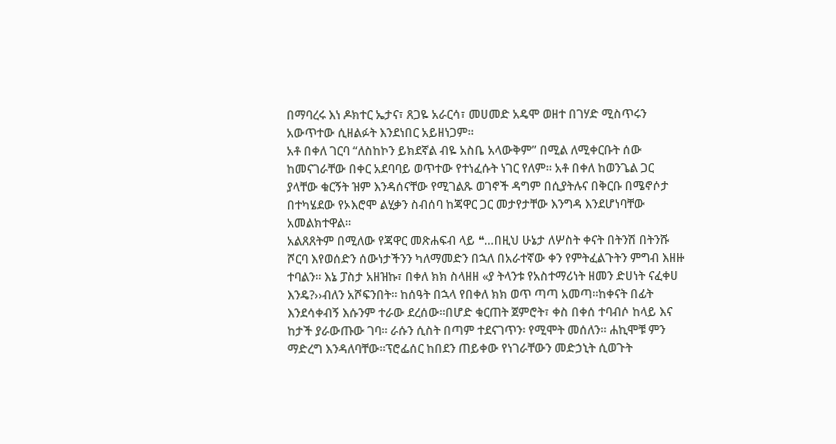በማባረሩ እነ ዶክተር ኤታና፣ ጸጋዬ አራርሳ፣ መሀመድ አዴሞ ወዘተ በገሃድ ሚስጥሩን አውጥተው ሲዘልፉት እንደነበር አይዘነጋም።
አቶ በቀለ ገርባ “ለስከኮን ይክደኛል ብዬ አስቤ አላውቅም” በሚል ለሚቀርቡት ሰው ከመናገራቸው በቀር አደባባይ ወጥተው የተነፈሱት ነገር የለም። አቶ በቀለ ከወንጌል ጋር ያላቸው ቁርኝት ዝም እንዳሰናቸው የሚገልጹ ወገኖች ዳግም በሲያትሉና በቅርቡ በሜኖሶታ በተካሄደው የኦእሮሞ ልሂቃን ስብሰባ ከጃዋር ጋር መታየታቸው እንግዳ እንደሆነባቸው አመልክተዋል።
አልጸጸትም በሚለው የጃዋር መጽሐፍብ ላይ ❝…በዚህ ሁኔታ ለሦስት ቀናት በትንሽ በትንሹ ሾርባ እየወሰድን ሰውነታችንን ካለማመድን በኋለ በአራተኛው ቀን የምትፈልጉትን ምግብ እዘዙ ተባልን። እኔ ፓስታ አዘዝኩ፣ በቀለ ክክ ስላዘዘ «ያ ትላንቱ የአስተማሪነት ዘመን ድሀነት ናፈቀሀ እንዴ?››ብለን አሾፍንበት። ከሰዓት በኋላ የበቀለ ክክ ወጥ ጣጣ አመጣ።ከቀናት በፊት እንደሳቀብኝ እሱንም ተራው ደረሰው።በሆድ ቁርጠት ጀምሮት፣ ቀስ በቀሰ ተባብሶ ከላይ እና ከታች ያራውጡው ገባ። ራሱን ሲስት በጣም ተደናገጥን፡ የሚሞት መሰለን። ሐኪሞቹ ምን ማድረግ እንዳለባቸው።ፕሮፌሰር ከበደን ጠይቀው የነገራቸውን መድኃኒት ሲወጉት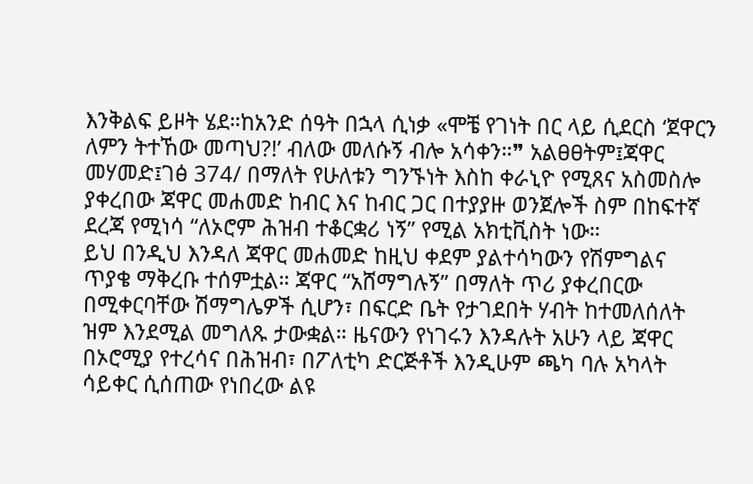እንቅልፍ ይዞት ሄደ።ከአንድ ሰዓት በኋላ ሲነቃ «ሞቼ የገነት በር ላይ ሲደርስ ‘ጀዋርን ለምን ትተኸው መጣህ?!’ ብለው መለሱኝ ብሎ አሳቀን።❞ አልፀፀትም፤ጃዋር መሃመድ፤ገፅ 374/ በማለት የሁለቱን ግንኙነት እስከ ቀራኒዮ የሚጸና አስመስሎ ያቀረበው ጃዋር መሐመድ ከብር እና ከብር ጋር በተያያዙ ወንጀሎች ስም በከፍተኛ ደረጃ የሚነሳ “ለኦሮም ሕዝብ ተቆርቋሪ ነኝ” የሚል አክቲቪስት ነው።
ይህ በንዲህ እንዳለ ጃዋር መሐመድ ከዚህ ቀደም ያልተሳካውን የሽምግልና ጥያቄ ማቅረቡ ተሰምቷል። ጃዋር “አሸማግሉኝ” በማለት ጥሪ ያቀረበርው በሚቀርባቸው ሽማግሌዎች ሲሆን፣ በፍርድ ቤት የታገደበት ሃብት ከተመለሰለት ዝም እንደሚል መግለጹ ታውቋል። ዜናውን የነገሩን እንዳሉት አሁን ላይ ጃዋር በኦሮሚያ የተረሳና በሕዝብ፣ በፖለቲካ ድርጅቶች እንዲሁም ጫካ ባሉ አካላት ሳይቀር ሲሰጠው የነበረው ልዩ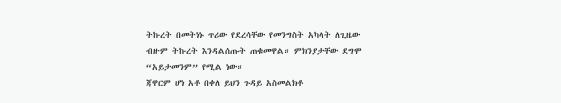ትኩረት በመትነኑ ጥሪው የደረሳቸው የመንግስት አካላት ለጊዜው ብዙም ትኩረት እንዳልሰጡት ጠቁመዋል። ምክንያታቸው ደግሞ “አይታመንም” የሚል ነው።
ጃዋርም ሆነ አቶ በቀለ ይህን ጉዳይ አስመልክቶ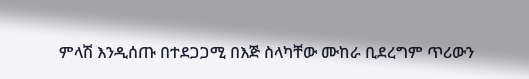ምላሽ እንዲሰጡ በተደጋጋሚ በእጅ ስላካቸው ሙከራ ቢደረግም ጥሪውን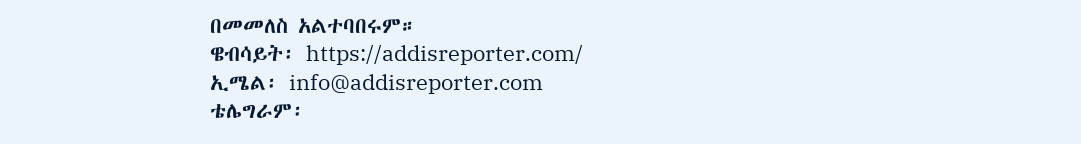በመመለስ አልተባበሩም።
ዌብሳይት፡ https://addisreporter.com/
ኢሜል፡ info@addisreporter.com
ቴሌግራም፡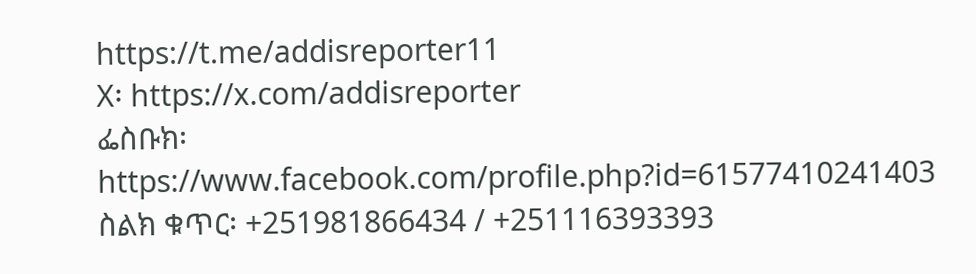https://t.me/addisreporter11
X፡ https://x.com/addisreporter
ፌስቡክ፡ https://www.facebook.com/profile.php?id=61577410241403
ስልክ ቁጥር፡ +251981866434 / +251116393393